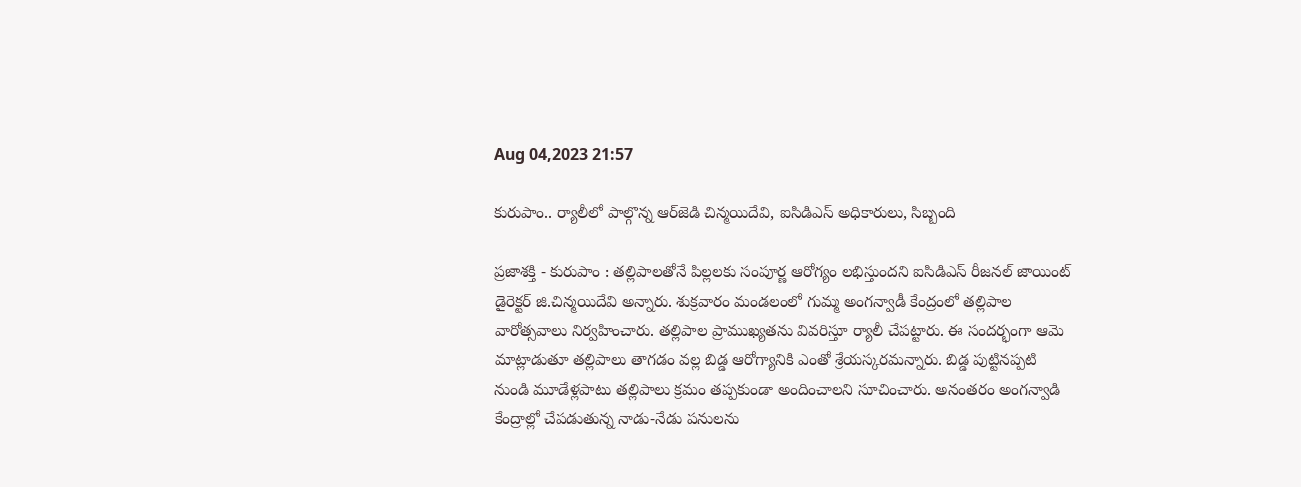Aug 04,2023 21:57

కురుపాం.. ర్యాలీలో పాల్గొన్న ఆర్‌జెడి చిన్మయిదేవి, ఐసిడిఎస్‌ అధికారులు, సిబ్బంది

ప్రజాశక్తి - కురుపాం : తల్లిపాలతోనే పిల్లలకు సంపూర్ణ ఆరోగ్యం లభిస్తుందని ఐసిడిఎస్‌ రీజనల్‌ జాయింట్‌ డైరెక్టర్‌ జి.చిన్మయిదేవి అన్నారు. శుక్రవారం మండలంలో గుమ్మ అంగన్వాడీ కేంద్రంలో తల్లిపాల వారోత్సవాలు నిర్వహించారు. తల్లిపాల ప్రాముఖ్యతను వివరిస్తూ ర్యాలీ చేపట్టారు. ఈ సందర్భంగా ఆమె మాట్లాడుతూ తల్లిపాలు తాగడం వల్ల బిడ్డ ఆరోగ్యానికి ఎంతో శ్రేయస్కరమన్నారు. బిడ్డ పుట్టినప్పటి నుండి మూడేళ్లపాటు తల్లిపాలు క్రమం తప్పకుండా అందించాలని సూచించారు. అనంతరం అంగన్వాడి కేంద్రాల్లో చేపడుతున్న నాడు-నేడు పనులను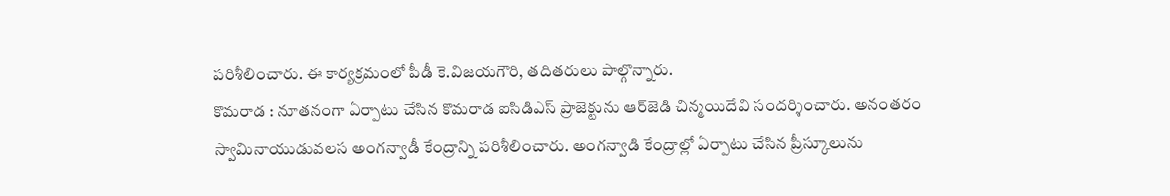పరిశీలించారు. ఈ కార్యక్రమంలో పీడీ కె.విజయగౌరి, తదితరులు పాల్గొన్నారు.
కొమరాడ : నూతనంగా ఏర్పాటు చేసిన కొమరాడ ఐసిడిఎస్‌ ప్రాజెక్టును ఆర్‌జెడి చిన్మయిదేవి సందర్శించారు. అనంతరం స్వామినాయుడువలస అంగన్వాడీ కేంద్రాన్ని పరిశీలించారు. అంగన్వాడి కేంద్రాల్లో ఏర్పాటు చేసిన ప్రీస్కూలును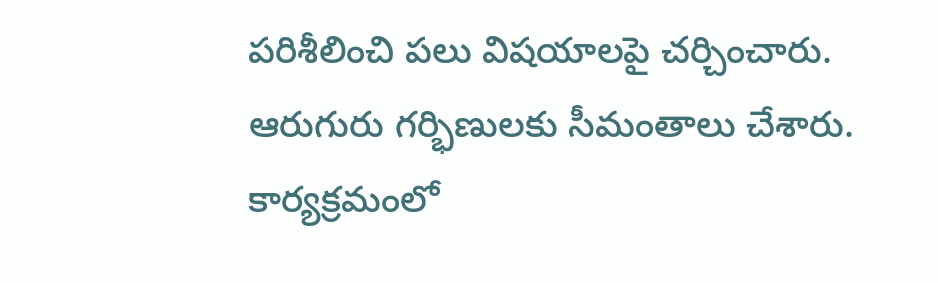పరిశీలించి పలు విషయాలపై చర్చించారు. ఆరుగురు గర్భిణులకు సీమంతాలు చేశారు. కార్యక్రమంలో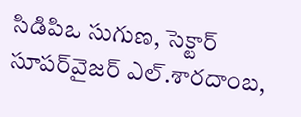సిడిపిఒ సుగుణ, సెక్టార్‌ సూపర్‌వైజర్‌ ఎల్‌.శారదాంబ,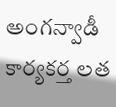అంగన్వాడీ కార్యకర్త లత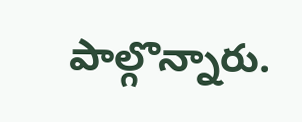పాల్గొన్నారు.